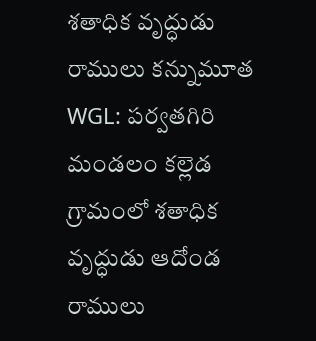శతాధిక వృద్ధుడు రాములు కన్నుమూత
WGL: పర్వతగిరి మండలం కల్లెడ గ్రామంలో శతాధిక వృద్ధుడు ఆదోండ రాములు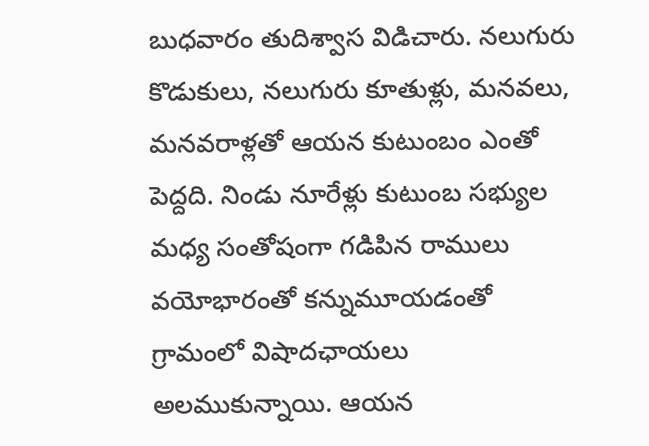బుధవారం తుదిశ్వాస విడిచారు. నలుగురు కొడుకులు, నలుగురు కూతుళ్లు, మనవలు, మనవరాళ్లతో ఆయన కుటుంబం ఎంతో పెద్దది. నిండు నూరేళ్లు కుటుంబ సభ్యుల మధ్య సంతోషంగా గడిపిన రాములు వయోభారంతో కన్నుమూయడంతో గ్రామంలో విషాదఛాయలు అలముకున్నాయి. ఆయన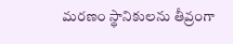మరణం స్థానికులను తీవ్రంగా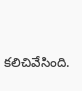కలిచివేసింది.